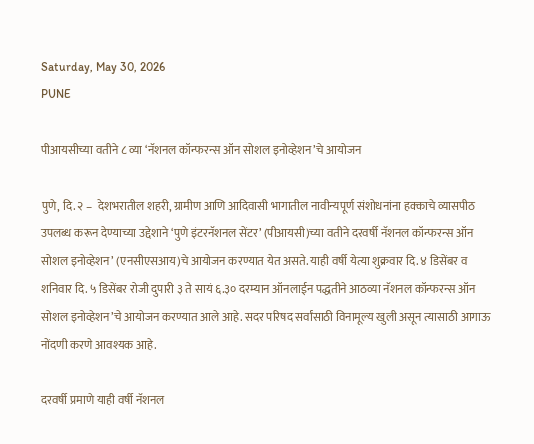Saturday, May 30, 2026
PUNE

पीआयसीच्या वतीने ८ व्या ‘नॅशनल कॉन्फरन्स ऑन सोशल इनोव्हेशन’चे आयोजन

पुणे, दि. २ –  देशभरातील शहरी, ग्रामीण आणि आदिवासी भागातील नावीन्यपूर्ण संशोधनांना हक्काचे व्यासपीठ उपलब्ध करून देण्याच्या उद्देशाने ‘पुणे इंटरनॅशनल सेंटर’ (पीआयसी)च्या वतीने दरवर्षी नॅशनल कॉन्फरन्स ऑन सोशल इनोव्हेशन’ (एनसीएसआय)चे आयोजन करण्यात येत असते. याही वर्षी येत्या शुक्रवार दि. ४ डिसेंबर व शनिवार दि. ५ डिसेंबर रोजी दुपारी ३ ते सायं ६.३० दरम्यान ऑनलाईन पद्धतीने आठव्या नॅशनल कॉन्फरन्स ऑन सोशल इनोव्हेशन’चे आयोजन करण्यात आले आहे. सदर परिषद सर्वांसाठी विनामूल्य खुली असून त्यासाठी आगाऊ नोंदणी करणे आवश्यक आहे.

दरवर्षी प्रमाणे याही वर्षी नॅशनल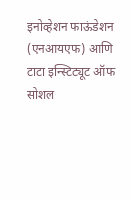इनोव्हेशन फाऊंडेशन (एनआयएफ) आणि टाटा इन्स्टिट्यूट ऑफ सोशल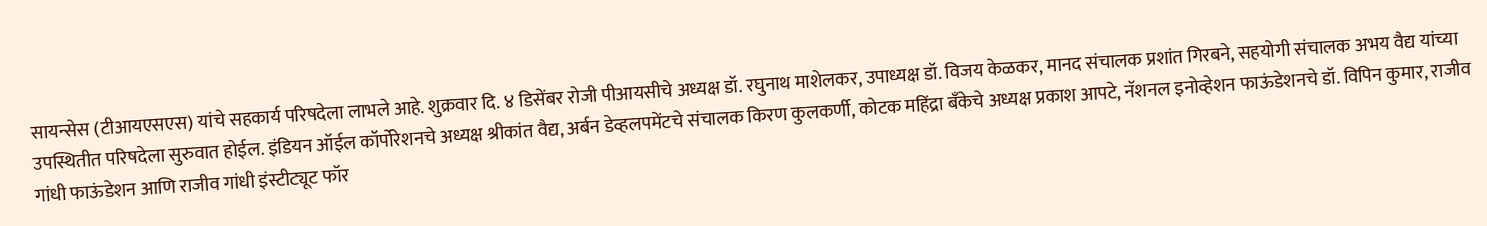सायन्सेस (टीआयएसएस) यांचे सहकार्य परिषदेला लाभले आहे. शुक्रवार दि. ४ डिसेंबर रोजी पीआयसीचे अध्यक्ष डॉ. रघुनाथ माशेलकर, उपाध्यक्ष डॉ. विजय केळकर, मानद संचालक प्रशांत गिरबने, सहयोगी संचालक अभय वैद्य यांच्या उपस्थितीत परिषदेला सुरुवात होईल. इंडियन ऑईल कॉर्पोरेशनचे अध्यक्ष श्रीकांत वैद्य, अर्बन डेव्हलपमेंटचे संचालक किरण कुलकर्णी, कोटक महिंद्रा बँकेचे अध्यक्ष प्रकाश आपटे, नॅशनल इनोव्हेशन फाऊंडेशनचे डॉ. विपिन कुमार, राजीव गांधी फाऊंडेशन आणि राजीव गांधी इंस्टीट्यूट फॉर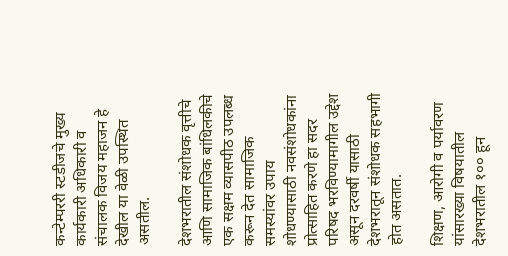कन्टेम्पररी स्टडीजचे मुख्य कार्यकारी अधिकारी व संचालक विजय महाजन हे देखील या वेळी उपस्थित असतील.

देशभरातील संशोधक वृत्तीचे आणि सामाजिक बांधिलकीचे एक सक्षम व्यासपीठ उपलब्ध करून देत सामाजिक समस्यांवर उपाय शोधण्यासाठी नवसंशोधकांना प्रोत्साहित करणे हा सदर परिषद भरविण्यामागील उद्देश असून दरवर्षी यासाठी देशभरातून संशोधक सहभागी होत असतात.

शिक्षण, आरोगी व पर्यावरण यांसारख्या विषयातील देशभरातील १०० हून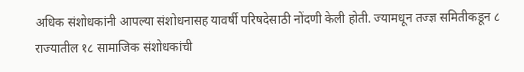अधिक संशोधकांनी आपल्या संशोधनासह यावर्षी परिषदेसाठी नोंदणी केली होती. ज्यामधून तज्ज्ञ समितीकडून ८ राज्यातील १८ सामाजिक संशोधकांची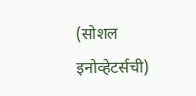(सोशल इनोव्हेटर्सची)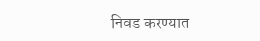निवड करण्यात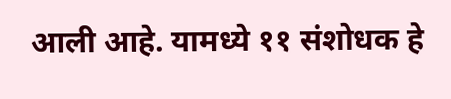आली आहे. यामध्ये ११ संशोधक हे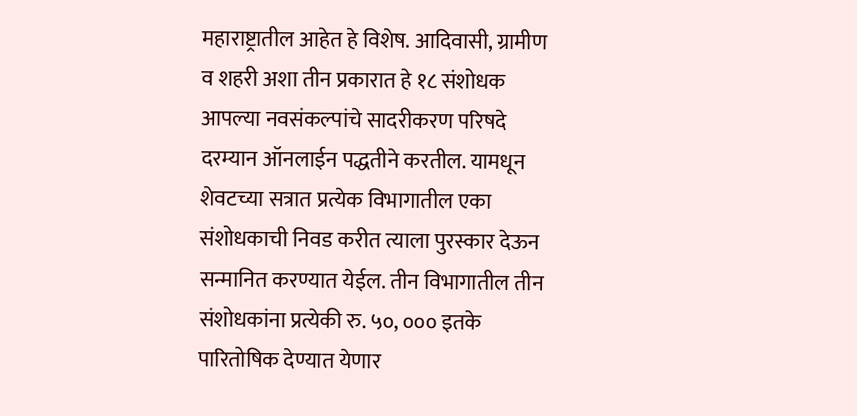महाराष्ट्रातील आहेत हे विशेष. आदिवासी, ग्रामीण व शहरी अशा तीन प्रकारात हे १८ संशोधक आपल्या नवसंकल्पांचे सादरीकरण परिषदे दरम्यान ऑनलाईन पद्धतीने करतील. यामधून शेवटच्या सत्रात प्रत्येक विभागातील एका संशोधकाची निवड करीत त्याला पुरस्कार देऊन सन्मानित करण्यात येईल. तीन विभागातील तीन संशोधकांना प्रत्येकी रु. ५०, ००० इतके पारितोषिक देण्यात येणार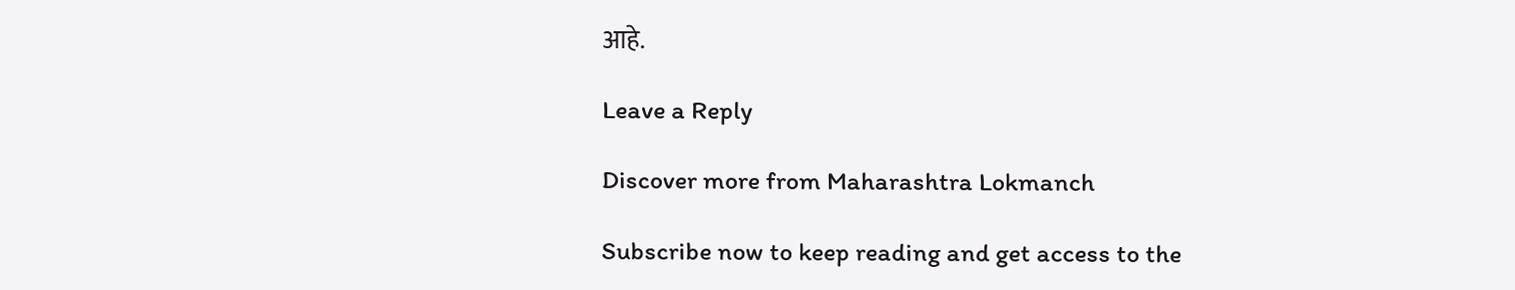आहे.

Leave a Reply

Discover more from Maharashtra Lokmanch

Subscribe now to keep reading and get access to the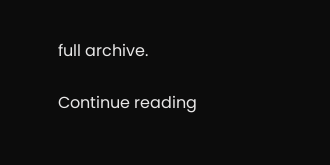full archive.

Continue reading